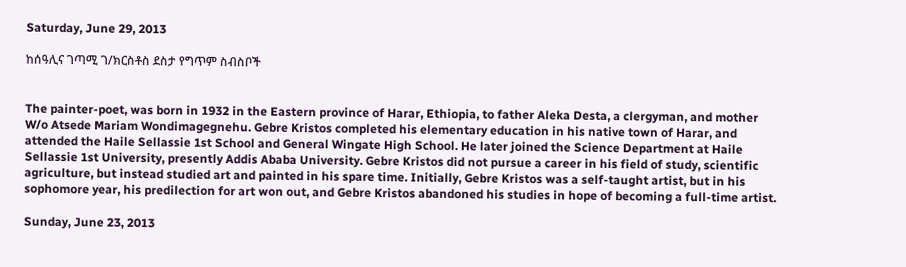Saturday, June 29, 2013

ከሰዓሊና ገጣሚ ገ/ክርስቶስ ደስታ የግጥም ስብስቦች


The painter-poet, was born in 1932 in the Eastern province of Harar, Ethiopia, to father Aleka Desta, a clergyman, and mother W/o Atsede Mariam Wondimagegnehu. Gebre Kristos completed his elementary education in his native town of Harar, and attended the Haile Sellassie 1st School and General Wingate High School. He later joined the Science Department at Haile Sellassie 1st University, presently Addis Ababa University. Gebre Kristos did not pursue a career in his field of study, scientific agriculture, but instead studied art and painted in his spare time. Initially, Gebre Kristos was a self-taught artist, but in his sophomore year, his predilection for art won out, and Gebre Kristos abandoned his studies in hope of becoming a full-time artist.

Sunday, June 23, 2013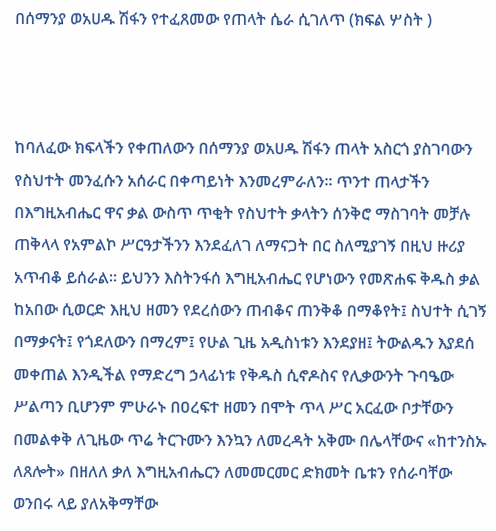በሰማንያ ወአሀዱ ሽፋን የተፈጸመው የጠላት ሴራ ሲገለጥ (ክፍል ሦስት )



ከባለፈው ክፍላችን የቀጠለውን በሰማንያ ወአሀዱ ሽፋን ጠላት አስርጎ ያስገባውን የስህተት መንፈሱን አሰራር በቀጣይነት እንመረምራለን። ጥንተ ጠላታችን በእግዚአብሔር ዋና ቃል ውስጥ ጥቂት የስህተት ቃላትን ሰንቅሮ ማስገባት መቻሉ ጠቅላላ የአምልኮ ሥርዓታችንን እንደፈለገ ለማናጋት በር ስለሚያገኝ በዚህ ዙሪያ አጥብቆ ይሰራል። ይህንን እስትንፋሰ እግዚአብሔር የሆነውን የመጽሐፍ ቅዱስ ቃል ከአበው ሲወርድ እዚህ ዘመን የደረሰውን ጠብቆና ጠንቅቆ በማቆየት፤ ስህተት ሲገኝ በማቃናት፤ የጎደለውን በማረም፤ የሁል ጊዜ አዲስነቱን እንደያዘ፤ ትውልዱን እያደሰ መቀጠል እንዲችል የማድረግ ኃላፊነቱ የቅዱስ ሲኖዶስና የሊቃውንት ጉባዔው ሥልጣን ቢሆንም ምሁራኑ በዐረፍተ ዘመን በሞት ጥላ ሥር አርፈው ቦታቸውን በመልቀቅ ለጊዜው ጥሬ ትርጉሙን እንኳን ለመረዳት አቅሙ በሌላቸውና «ከተንስኡ ለጸሎት» በዘለለ ቃለ እግዚአብሔርን ለመመርመር ድክመት ቤቱን የሰራባቸው ወንበሩ ላይ ያለአቅማቸው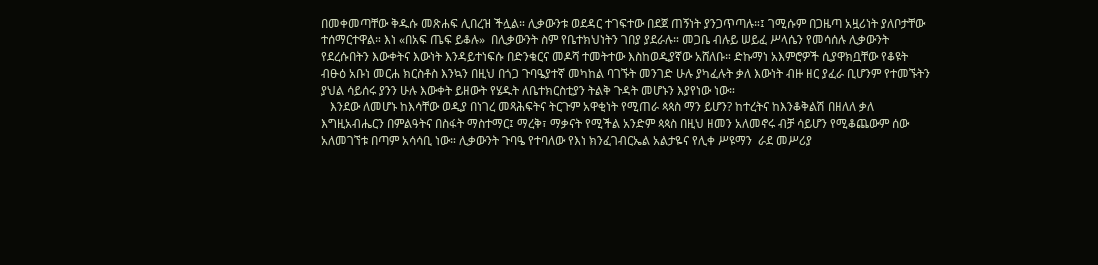በመቀመጣቸው ቅዱሱ መጽሐፍ ሊበረዝ ችሏል። ሊቃውንቱ ወደዳር ተገፍተው በደጀ ጠኝነት ያንጋጥጣሉ።፤ ገሚሱም በጋዜጣ አዟሪነት ያለቦታቸው ተሰማርተዋል። እነ «በአፍ ጤፍ ይቆሉ»  በሊቃውንት ስም የቤተክህነትን ገበያ ያደራሉ። መጋቤ ብሉይ ሠይፈ ሥላሴን የመሳሰሉ ሊቃውንት የደረሱበትን እውቀትና እውነት እንዳይተነፍሱ በድንቁርና መዶሻ ተመትተው እስከወዲያኛው አሸለቡ። ድኩማነ አእምሮዎች ሲያዋክቧቸው የቆዩት ብፁዕ አቡነ መርሐ ክርስቶስ እንኳን በዚህ በጎጋ ጉባዔያተኛ መካከል ባገኙት መንገድ ሁሉ ያካፈሉት ቃለ እውነት ብዙ ዘር ያፈራ ቢሆንም የተመኙትን ያህል ሳይሰሩ ያንን ሁሉ እውቀት ይዘውት የሄዱት ለቤተክርስቲያን ትልቅ ጉዳት መሆኑን እያየነው ነው።
   እንደው ለመሆኑ ከእሳቸው ወዲያ በነገረ መጻሕፍትና ትርጉም አዋቂነት የሚጠራ ጳጳስ ማን ይሆን? ከተረትና ከእንቆቅልሽ በዘለለ ቃለ እግዚአብሔርን በምልዓትና በስፋት ማስተማር፤ ማረቅ፣ ማቃናት የሚችል አንድም ጳጳስ በዚህ ዘመን አለመኖሩ ብቻ ሳይሆን የሚቆጨውም ሰው አለመገኘቱ በጣም አሳሳቢ ነው። ሊቃውንት ጉባዔ የተባለው የእነ ክንፈገብርኤል አልታዬና የሊቀ ሥዩማን  ራደ መሥሪያ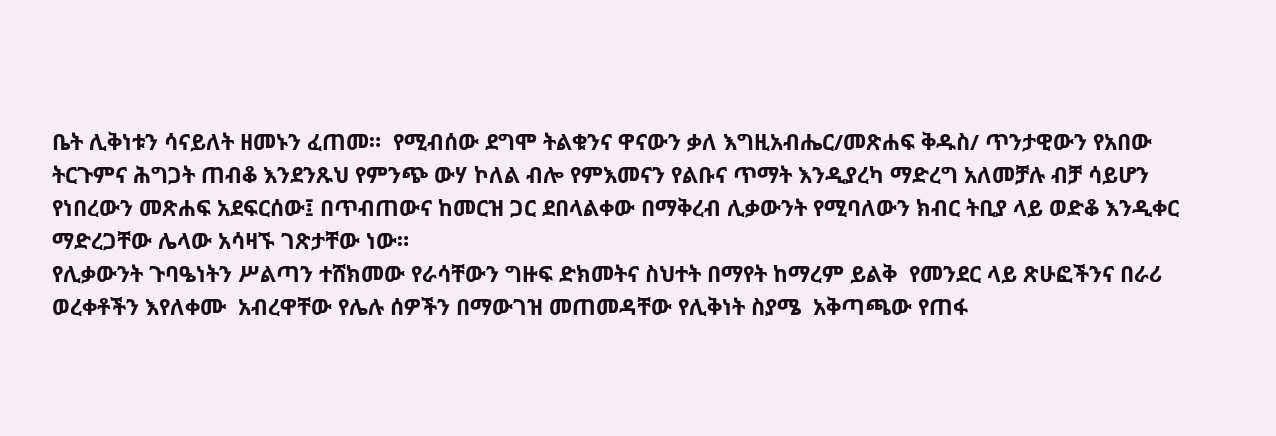ቤት ሊቅነቱን ሳናይለት ዘመኑን ፈጠመ።  የሚብሰው ደግሞ ትልቁንና ዋናውን ቃለ እግዚአብሔር/መጽሐፍ ቅዱስ/ ጥንታዊውን የአበው ትርጉምና ሕግጋት ጠብቆ እንደንጹህ የምንጭ ውሃ ኮለል ብሎ የምእመናን የልቡና ጥማት እንዲያረካ ማድረግ አለመቻሉ ብቻ ሳይሆን የነበረውን መጽሐፍ አደፍርሰው፤ በጥብጠውና ከመርዝ ጋር ደበላልቀው በማቅረብ ሊቃውንት የሚባለውን ክብር ትቢያ ላይ ወድቆ እንዲቀር ማድረጋቸው ሌላው አሳዛኙ ገጽታቸው ነው።
የሊቃውንት ጉባዔነትን ሥልጣን ተሸክመው የራሳቸውን ግዙፍ ድክመትና ስህተት በማየት ከማረም ይልቅ  የመንደር ላይ ጽሁፎችንና በራሪ ወረቀቶችን እየለቀሙ  አብረዋቸው የሌሉ ሰዎችን በማውገዝ መጠመዳቸው የሊቅነት ስያሜ  አቅጣጫው የጠፋ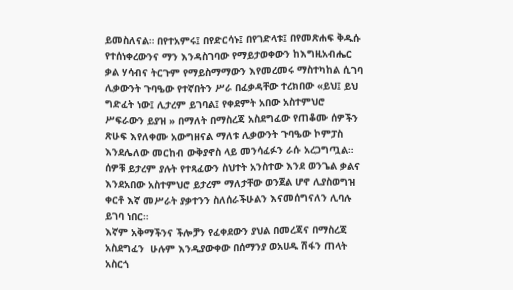ይመስለናል። በየተአምሩ፤ በየድርሳኑ፤ በየገድላቱ፤ በየመጽሐፍ ቅዱሱ የተሰነቀረውንና ማን እንዳስገባው የማይታወቀውን ከእግዚአብሔር ቃል ሃሳብና ትርጉም የማይስማማውን እየመረመሩ ማስተካከል ሲገባ ሊቃውንት ጉባዔው የተኛበትን ሥራ በፈቃዳቸው ተረክበው «ይህ፤ ይህ ግድፈት ነው፤ ሊታረም ይገባል፤ የቀደምት አበው አስተምህሮ ሥፍራውን ይያዝ » በማለት በማስረጃ አስደግፈው የጠቆሙ ሰዎችን ጽሁፍ እየለቀሙ አውግዘናል ማለቱ ሊቃውንት ጉባዔው ኮምፓስ እንደሌለው መርከብ ውቅያኖስ ላይ መንሳፈፉን ራሱ አረጋግጧል። ሰዎቹ ይታረም ያሉት የተጻፈውን ስህተት አንስተው እንደ ወንጌል ቃልና እንደአበው አስተምህሮ ይታረም ማለታቸው ወንጀል ሆኖ ሊያስወግዝ ቀርቶ እኛ መሥራት ያቃተንን ስለሰራችሁልን እናመሰግናለን ሊባሉ ይገባ ነበር።
እኛም አቅማችንና ችሎቻን የፈቀደውን ያህል በመረጃና በማስረጃ አስደግፈን  ሁሉም እንዲያውቀው በሰማንያ ወአሀዱ ሽፋን ጠላት አስርጎ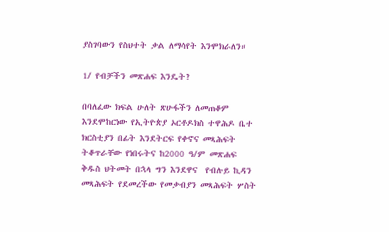ያስገባውን የስህተት ቃል ለማሳየት እንሞክራለን።

1/ የብቻችን መጽሐፍ እንዴት?

በባለፈው ክፍል ሁለት ጽሁፋችን ለመጠቆም እንደሞከርነው የኢትዮጵያ ኦርቶዶክስ ተዋሕዶ ቤተ ክርስቲያን በፊት እንደትርፍ የቀኖና መጻሕፍት ትቆጥራቸው የነበሩትና ከ2000 ዓ/ም መጽሐፍ ቅዱስ ህትመት በኋላ ግን እንደዋና  የብሉይ ኪዳን መጻሕፍት የደመረችው የመቃብያን መጻሕፍት ሦስት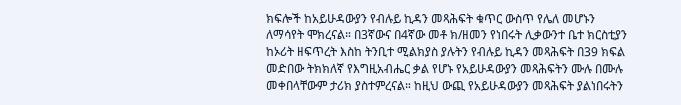ክፍሎች ከአይሁዳውያን የብሉይ ኪዳን መጻሕፍት ቁጥር ውስጥ የሌለ መሆኑን ለማሳየት ሞክረናል። በ3ኛውና በ4ኛው መቶ ክ/ዘመን የነበሩት ሊቃውንተ ቤተ ክርስቲያን ከኦሪት ዘፍጥረት እስከ ትንቢተ ሚልክያስ ያሉትን የብሉይ ኪዳን መጻሕፍት በ39 ክፍል መድበው ትክክለኛ የእግዚአብሔር ቃል የሆኑ የአይሁዳውያን መጻሕፍትን ሙሉ በሙሉ መቀበላቸውም ታሪክ ያስተምረናል። ከዚህ ውጪ የአይሁዳውያን መጻሕፍት ያልነበሩትን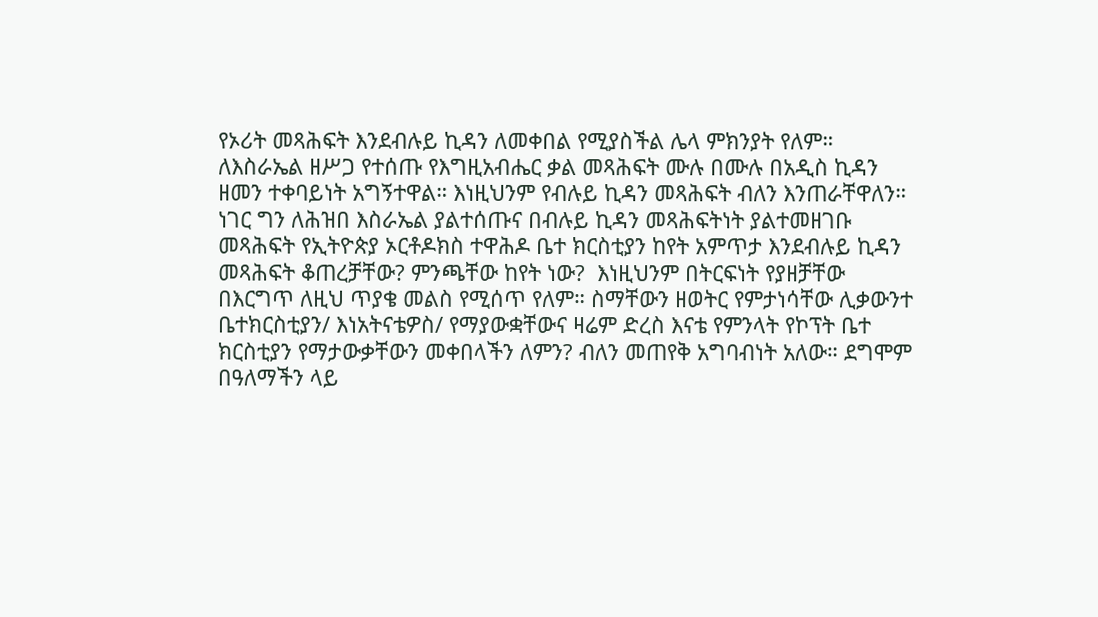የኦሪት መጻሕፍት እንደብሉይ ኪዳን ለመቀበል የሚያስችል ሌላ ምክንያት የለም። ለእስራኤል ዘሥጋ የተሰጡ የእግዚአብሔር ቃል መጻሕፍት ሙሉ በሙሉ በአዲስ ኪዳን ዘመን ተቀባይነት አግኝተዋል። እነዚህንም የብሉይ ኪዳን መጻሕፍት ብለን እንጠራቸዋለን። ነገር ግን ለሕዝበ እስራኤል ያልተሰጡና በብሉይ ኪዳን መጻሕፍትነት ያልተመዘገቡ መጻሕፍት የኢትዮጵያ ኦርቶዶክስ ተዋሕዶ ቤተ ክርስቲያን ከየት አምጥታ እንደብሉይ ኪዳን መጻሕፍት ቆጠረቻቸው? ምንጫቸው ከየት ነው?  እነዚህንም በትርፍነት የያዘቻቸው በእርግጥ ለዚህ ጥያቄ መልስ የሚሰጥ የለም። ስማቸውን ዘወትር የምታነሳቸው ሊቃውንተ ቤተክርስቲያን/ እነአትናቴዎስ/ የማያውቋቸውና ዛሬም ድረስ እናቴ የምንላት የኮፕት ቤተ ክርስቲያን የማታውቃቸውን መቀበላችን ለምን? ብለን መጠየቅ አግባብነት አለው። ደግሞም በዓለማችን ላይ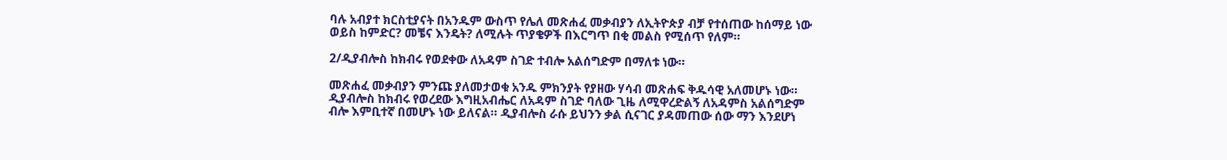ባሉ አብያተ ክርስቲያናት በአንዱም ውስጥ የሌለ መጽሐፈ መቃብያን ለኢትዮጵያ ብቻ የተሰጠው ከሰማይ ነው ወይስ ከምድር? መቼና እንዴት? ለሚሉት ጥያቄዎች በእርግጥ በቂ መልስ የሚሰጥ የለም።

2/ዲያብሎስ ከክብሩ የወደቀው ለአዳም ስገድ ተብሎ አልሰግድም በማለቱ ነው።

መጽሐፈ መቃብያን ምንጩ ያለመታወቁ አንዱ ምክንያት የያዘው ሃሳብ መጽሐፍ ቅዱሳዊ አለመሆኑ ነው። ዲያብሎስ ከክብሩ የወረደው እግዚአብሔር ለአዳም ስገድ ባለው ጊዜ ለሚዋረድልኝ ለአዳምስ አልሰግድም ብሎ እምቢተኛ በመሆኑ ነው ይለናል። ዲያብሎስ ራሱ ይህንን ቃል ሲናገር ያዳመጠው ሰው ማን እንደሆነ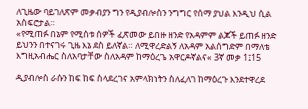ለጊዜው ባይገለጽም መቃብያን ግን የዲያብሎስን ንግግር የሰማ ያህል እንዲህ ሲል አስፍሮታል።
«የሚጠፉ በኔም የሚስቱ ሰዎች ፈጽመው ይበዙ ዘንድ የአዳምም ልጆች ይጠፉ ዘንድ ይህንን በተናገሩ ጊዜ እኔ ደስ ይለኛል። ለሚዋረድልኝ ለአዳም አልሰግድም በማለቴ እግዚአብሔር ስለአባታቸው ስለአዳም ከማዕረጌ አዋርዶኛልና« 3ኛ መቃ 1፤15

ዲያብሎስ ራሱን ከፍ ከፍ ስላደረገና አምላክነትን ስለፈለገ ከማዕረጉ እንደተዋረደ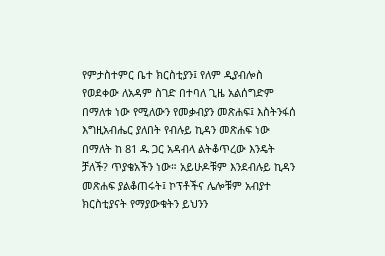የምታስተምር ቤተ ክርስቲያን፤ የለም ዲያብሎስ የወደቀው ለአዳም ስገድ በተባለ ጊዜ አልሰግድም በማለቱ ነው የሚለውን የመቃብያን መጽሐፍ፤ እስትንፋሰ እግዚአብሔር ያለበት የብሉይ ኪዳን መጽሐፍ ነው በማለት ከ 81 ዱ ጋር አዳብላ ልትቆጥረው እንዴት ቻለች? ጥያቄአችን ነው። አይሁዶቹም እንደብሉይ ኪዳን መጽሐፍ ያልቆጠሩት፤ ኮፕቶችና ሌሎቹም አብያተ ክርስቲያናት የማያውቁትን ይህንን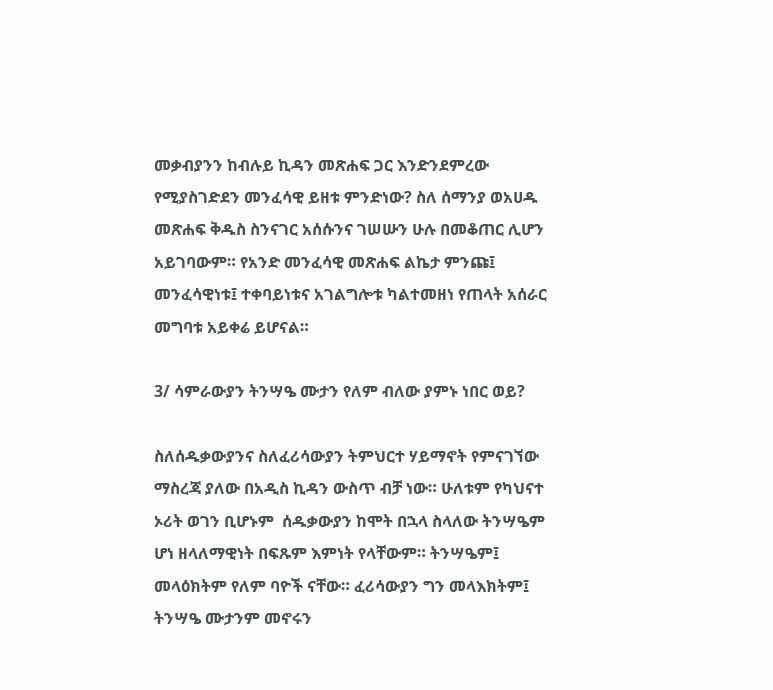መቃብያንን ከብሉይ ኪዳን መጽሐፍ ጋር እንድንደምረው የሚያስገድደን መንፈሳዊ ይዘቱ ምንድነው? ስለ ሰማንያ ወአሀዱ መጽሐፍ ቅዱስ ስንናገር አሰሱንና ገሠሡን ሁሉ በመቆጠር ሊሆን አይገባውም። የአንድ መንፈሳዊ መጽሐፍ ልኬታ ምንጩ፤ መንፈሳዊነቱ፤ ተቀባይነቱና አገልግሎቱ ካልተመዘነ የጠላት አሰራር መግባቱ አይቀሬ ይሆናል።

3/ ሳምራውያን ትንሣዔ ሙታን የለም ብለው ያምኑ ነበር ወይ?

ስለሰዱቃውያንና ስለፈሪሳውያን ትምህርተ ሃይማኖት የምናገኘው ማስረጃ ያለው በአዲስ ኪዳን ውስጥ ብቻ ነው። ሁለቱም የካህናተ ኦሪት ወገን ቢሆኑም  ሰዱቃውያን ከሞት በኋላ ስላለው ትንሣዔም ሆነ ዘላለማዊነት በፍጹም እምነት የላቸውም። ትንሣዔም፤ መላዕክትም የለም ባዮች ናቸው። ፈሪሳውያን ግን መላእክትም፤ ትንሣዔ ሙታንም መኖሩን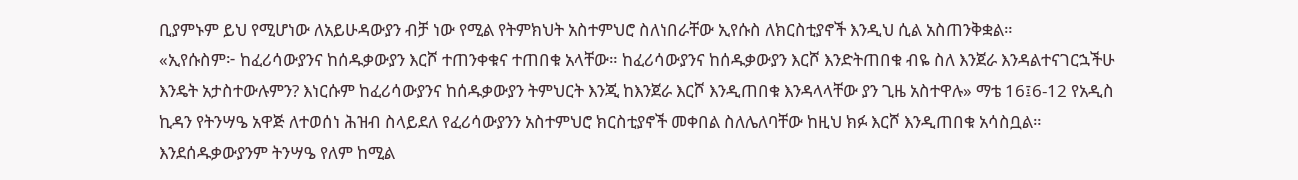ቢያምኑም ይህ የሚሆነው ለአይሁዳውያን ብቻ ነው የሚል የትምክህት አስተምህሮ ስለነበራቸው ኢየሱስ ለክርስቲያኖች እንዲህ ሲል አስጠንቅቋል።
«ኢየሱስም፦ ከፈሪሳውያንና ከሰዱቃውያን እርሾ ተጠንቀቁና ተጠበቁ አላቸው። ከፈሪሳውያንና ከሰዱቃውያን እርሾ እንድትጠበቁ ብዬ ስለ እንጀራ እንዳልተናገርኋችሁ እንዴት አታስተውሉምን? እነርሱም ከፈሪሳውያንና ከሰዱቃውያን ትምህርት እንጂ ከእንጀራ እርሾ እንዲጠበቁ እንዳላላቸው ያን ጊዜ አስተዋሉ» ማቴ 16፤6-12 የአዲስ ኪዳን የትንሣዔ አዋጅ ለተወሰነ ሕዝብ ስላይደለ የፈሪሳውያንን አስተምህሮ ክርስቲያኖች መቀበል ስለሌለባቸው ከዚህ ክፉ እርሾ እንዲጠበቁ አሳስቧል። እንደሰዱቃውያንም ትንሣዔ የለም ከሚል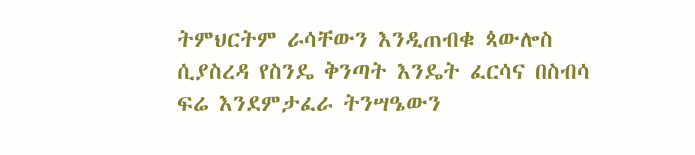ትምህርትም ራሳቸውን እንዲጠብቁ ጳውሎስ  ሲያስረዳ የስንዴ ቅንጣት እንዴት ፈርሳና በስብሳ  ፍሬ እንደምታፈራ ትንሣዔውን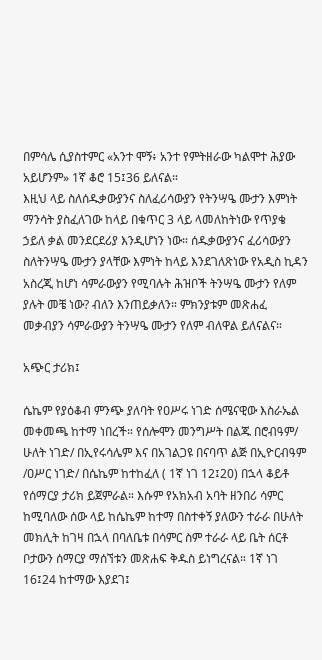በምሳሌ ሲያስተምር «አንተ ሞኝ፥ አንተ የምትዘራው ካልሞተ ሕያው አይሆንም» 1ኛ ቆሮ 15፤36 ይለናል።
እዚህ ላይ ስለሰዱቃውያንና ስለፈሪሳውያን የትንሣዔ ሙታን እምነት ማንሳት ያስፈለገው ከላይ በቁጥር 3 ላይ ላመለከትነው የጥያቄ ኃይለ ቃል መንደርደሪያ እንዲሆነን ነው። ሰዱቃውያንና ፈሪሳውያን ስለትንሣዔ ሙታን ያላቸው እምነት ከላይ እንደገለጽነው የአዲስ ኪዳን አስረጂ ከሆነ ሳምራውያን የሚባሉት ሕዝቦች ትንሣዔ ሙታን የለም ያሉት መቼ ነው? ብለን እንጠይቃለን። ምክንያቱም መጽሐፈ መቃብያን ሳምራውያን ትንሣዔ ሙታን የለም ብለዋል ይለናልና።

አጭር ታሪክ፤

ሴኬም የያዕቆብ ምንጭ ያለባት የዐሥሩ ነገድ ሰሜናዊው እስራኤል መቀመጫ ከተማ ነበረች። የሰሎሞን መንግሥት በልጁ በሮብዓም/ ሁለት ነገድ/ በኢየሩሳሌም እና በአገልጋዩ በናባጥ ልጅ በኢዮርብዓም /ዐሥር ነገድ/ በሴኬም ከተከፈለ ( 1ኛ ነገ 12፤20) በኋላ ቆይቶ የሰማርያ ታሪክ ይጀምራል። እሱም የአክአብ አባት ዘንበሪ ሳምር ከሚባለው ሰው ላይ ከሴኬም ከተማ በስተቀኝ ያለውን ተራራ በሁለት መክሊት ከገዛ በኋላ በባለቤቱ በሳምር ስም ተራራ ላይ ቤት ሰርቶ ቦታውን ሰማርያ ማሰኘቱን መጽሐፍ ቅዱስ ይነግረናል። 1ኛ ነገ 16፤24 ከተማው እያደገ፤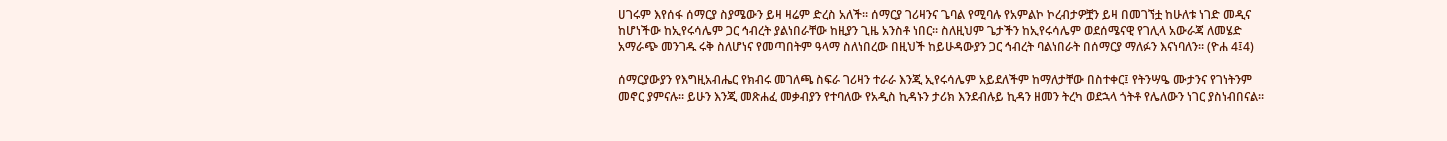ሀገሩም እየሰፋ ሰማርያ ስያሜውን ይዛ ዛሬም ድረስ አለች። ሰማርያ ገሪዛንና ጌባል የሚባሉ የአምልኮ ኮረብታዎቿን ይዛ በመገኘቷ ከሁለቱ ነገድ መዲና ከሆነችው ከኢየሩሳሌም ጋር ኅብረት ያልነበራቸው ከዚያን ጊዜ አንስቶ ነበር። ስለዚህም ጌታችን ከኢየሩሳሌም ወደሰሜናዊ የገሊላ አውራጃ ለመሄድ አማራጭ መንገዱ ሩቅ ስለሆነና የመጣበትም ዓላማ ስለነበረው በዚህች ከይሁዳውያን ጋር ኅብረት ባልነበራት በሰማርያ ማለፉን እናነባለን። (ዮሐ 4፤4)

ሰማርያውያን የእግዚአብሔር የክብሩ መገለጫ ስፍራ ገሪዛን ተራራ እንጂ ኢየሩሳሌም አይደለችም ከማለታቸው በስተቀር፤ የትንሣዔ ሙታንና የገነትንም መኖር ያምናሉ። ይሁን እንጂ መጽሐፈ መቃብያን የተባለው የአዲስ ኪዳኑን ታሪክ እንደብሉይ ኪዳን ዘመን ትረካ ወደኋላ ጎትቶ የሌለውን ነገር ያስነብበናል።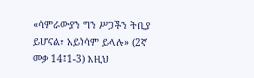«ሳምራውያን ግን ሥጋችን ትቢያ ይሆናል፣ አይነሳም ይላሉ» (2ኛ መቃ 14፤1-3) እዚህ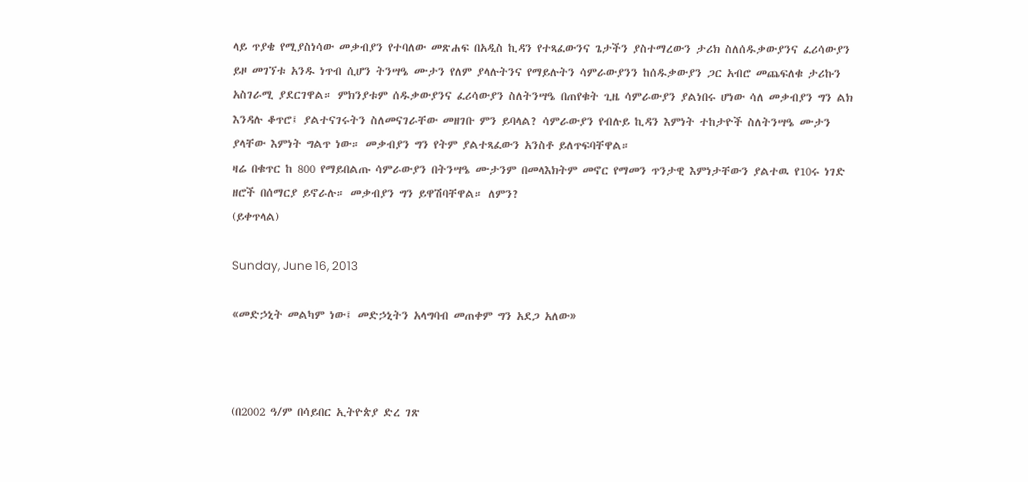ላይ ጥያቄ የሚያስነሳው መቃብያን የተባለው መጽሐፍ በአዲስ ኪዳን የተጻፈውንና ጌታችን ያስተማረውን ታሪክ ስለሰዱቃውያንና ፈሪሳውያን ይዞ መገኘቱ አንዱ ነጥብ ሲሆን ትንሣዔ ሙታን የለም ያላሉትንና የማይሉትን ሳምራውያንን ከሰዱቃውያን ጋር አብሮ መጨፍለቁ ታሪኩን አስገራሚ ያደርገዋል። ምክንያቱም ሰዱቃውያንና ፈሪሳውያን ስለትንሣዔ በጠየቁት ጊዜ ሳምራውያን ያልነበሩ ሆነው ሳለ መቃብያን ግን ልክ እንዳሉ ቆጥሮ፤ ያልተናገሩትን ስለመናገራቸው መዘገቡ ምን ይባላል? ሳምራውያን የብሉይ ኪዳን እምነት ተከታዮች ስለትንሣዔ ሙታን ያላቸው እምነት ግልጥ ነው። መቃብያን ግን የትም ያልተጻፈውን አንስቶ ይለጥፍባቸዋል።
ዛሬ በቁጥር ከ 800 የማይበልጡ ሳምራውያን በትንሣዔ ሙታንም በመላእክትም መኖር የማመን ጥንታዊ እምነታቸውን ያልተዉ የ10ሩ ነገድ ዘሮች በሰማርያ ይኖራሉ። መቃብያን ግን ይዋሽባቸዋል። ለምን?
(ይቀጥላል)

Sunday, June 16, 2013

«መድኃኒት መልካም ነው፤ መድኃኒትን አላግባብ መጠቀም ግን አደጋ አለው»



(በ2002 ዓ/ም በሳይበር ኢትዮጵያ ድረ ገጽ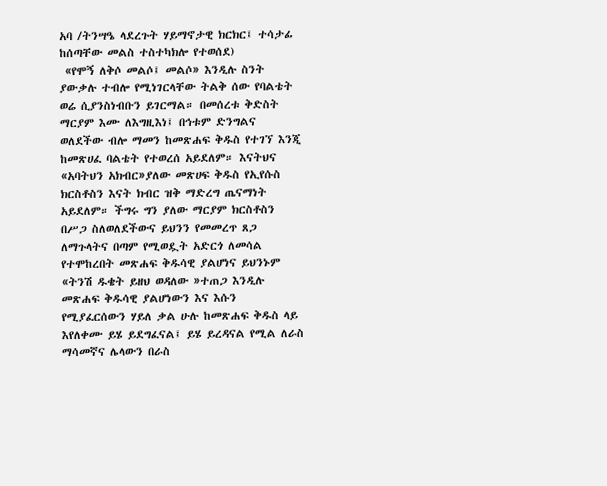አባ /ትንሣዔ ላደረጉት ሃይማኖታዊ ክርክር፤ ተሳታፊ ከሰጣቸው መልስ ተስተካክሎ የተወሰደ)
 «የሞኝ ለቅሶ መልሶ፤ መልሶ» እንዲሉ ስንት ያውቃሉ ተብሎ የሚነገርላቸው ትልቅ ሰው የባልቴት ወሬ ሲያንስነብቡን ይገርማል። በመሰረቱ ቅድስት ማርያም እሙ ለእግዚእነ፤ በኅቱም ድንግልና ወለደችው ብሎ ማመን ከመጽሐፍ ቅዱስ የተገኘ እንጂ ከመጽሀፈ ባልቴት የተወረሰ አይደለም። እናትህና «አባትህን አክብር»ያለው መጽሀፍ ቅዱስ የኢየሱስ ክርስቶስን እናት ክብር ዝቅ ማድረግ ጤናማነት አይደለም። ችግሩ ግን ያለው ማርያም ክርስቶስን በሥጋ ስለወለደችውና ይህንን የመመረጥ ጸጋ ለማጉላትና በጣም የሚወዷት አድርጎ ለመሳል የተሞከረበት መጽሐፍ ቅዱሳዊ ያልሆነና ይህንኑም «ትንሽ ዱቄት ይዘህ ወዳለው »ተጠጋ እንዲሉ መጽሐፍ ቅዱሳዊ ያልሆነውን እና እሱን የሚያፈርሰውን ሃይለ ቃል ሁሉ ከመጽሐፍ ቅዱስ ላይ እየለቀሙ ይሄ ይደግፈናል፤ ይሄ ይረዳናል የሚል ለራስ ማሳመኛና ሌላውን በራስ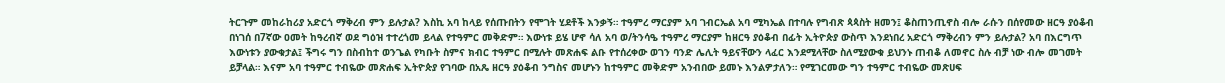ትርጉም መከራከሪያ አድርጎ ማቅረብ ምን ይሉታል? እስኪ አባ ከላይ የሰጡበትን የሞገት ሂደቶች እንቃኝ። ተዓምረ ማርያም አባ ገብርኤል አባ ሚካኤል በተባሉ የግብጽ ጳጳስት ዘመን፤ ቆስጠንጢኖስ ብሎ ራሱን በሰየመው ዘርዓ ያዕቆብ በነገሰ በ7ኛው ዐመት ከዓረብኛ ወደ ግዕዝ ተተረጎመ ይላል የተዓምር መቅድም። እውነቱ ይሄ ሆኖ ሳለ አባ ወ/ትንሳዔ ተዓምረ ማርያም ከዘርዓ ያዕቆብ በፊት ኢትዮጵያ ውስጥ እንደነበረ አድርጎ ማቅረብን ምን ይሉታል? አባ በእርግጥ እውነቱን ያውቁታል፤ ችግሩ ግን በስብከተ ወንጌል የካቡት ስምና ክብር ተዓምር በሚሉት መጽሐፍ ልቡ የተሰረቀው ወገን ባንድ ሌሊት ዓይናቸውን ላፈር እንደሚላቸው ስለሚያውቁ ይህንኑ ጠብቆ ለመኖር ስሉ ብቻ ነው ብሎ መገመት ይቻላል። እናም አባ ተዓምር ተብዬው መጽሐፍ ኢትዮጵያ የገባው በአጼ ዘርዓ ያዕቆብ ንግስና መሆኑን ከተዓምር መቅድም አንብበው ይመኑ እንልዎታለን። የሚገርመው ግን ተዓምር ተብዬው መጽሀፍ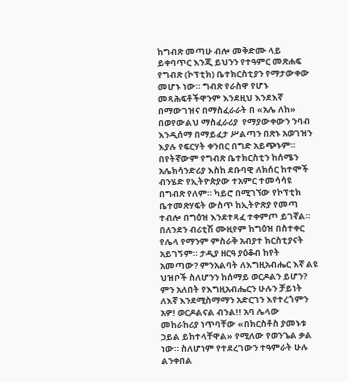ከግብጽ መጣሁ ብሎ መቅድሙ ላይ ይቀባጥር እንጂ ይህንን የተዓምር መጽሐፍ የግብጽ (ኮፕቲክ) ቤተክርስቲያን የማታውቀው መሆኑ ነው። ግብጽ የራስዋ የሆኑ  መጻሕፍቶችዋንም እንደዚህ እንደእኛ በማውገዝና በማስፈራራት በ «አሌ ለከ» በወየውልህ ማስፈራሪያ  የማያውቀውን ንባብ እንዲሰማ በማይፈታ ሥልጣን በጽኑ አወገዝን እያሉ የፍርሃት ቀንበር በግድ አይጭኑም። በየትኛውም የግብጽ ቤተክርስቲን ከሰሜን አሌክሳንድሪያ እስከ ደቡባዊ ለክሰር ከተሞች ብንሄድ የኢትዮጵያው ተአምር ተመሳሳዩ በግብጽ የለም። ካይሮ በሚገኘው የኮፕቲክ ቤተመጽሃፍት ውስጥ ከኢትዮጽያ የመጣ ተብሎ በግዕዝ እንደተጻፈ ተቀምጦ ይገኛል። በለንደን ብሪቲሽ ሙዚየም ከግዕዝ በስተቀር የሌላ የማንም ምስራቅ አብያተ ክርስቲያናት አይገኝም። ታዲያ ዘርዓ ያዕቆብ ከየት አመጣው? ምንአልባት ለእግዚአብሔር እኛ ልዩ ህዝቦች ስለሆንን ከሰማይ ወርዶልን ይሆን? ምን አለበት የእግዚአብሔርን ሁሉን ቻይነት ለእኛ እንደሚስማማን አድርገን እየተረጎምን አዎ! ወርዶልናል ብንል!! አባ ሌላው መከራከሪያ ነጥባቸው «በክርስቶስ ያመኑቱ ኃይል ይከተላቸዋል» የሚለው የወንጌል ቃል ነው። ስለሆነም የተደረገውን ተዓምራት ሁሉ ልንቀበል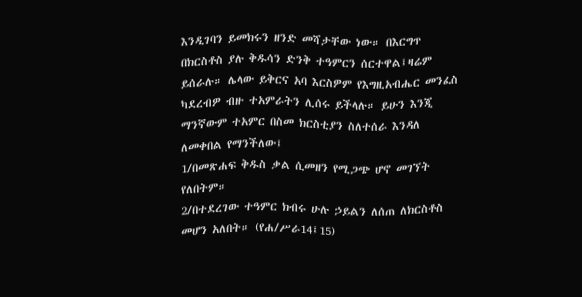እንዲገባን ይመክሩን ዘንድ መሻታቸው ነው። በእርግጥ በክርስቶስ ያሉ ቅዱሳን ድንቅ ተዓምርን ሰርተዋል፤ዛሬም ይሰራሉ። ሌላው ይቅርና አባ እርስዎም የእግዚአብሔር መንፈስ ካደረብዎ ብዙ ተአምራትን ሊሰሩ ይችላሉ። ይሁን እንጂ ማንኛውም ተአምር በስመ ክርስቲያን ስለተሰራ እንዳለ ለመቀበል የማንችለው፤
1/በመጽሐፍ ቅዱስ ቃል ሲመዘን የሚጋጭ ሆኖ መገኘት የለበትም።
2/በተደረገው ተዓምር ክብሩ ሁሉ ኃይልን ለሰጠ ለክርስቶስ መሆን አለበት። (የሐ/ሥራ14፤15)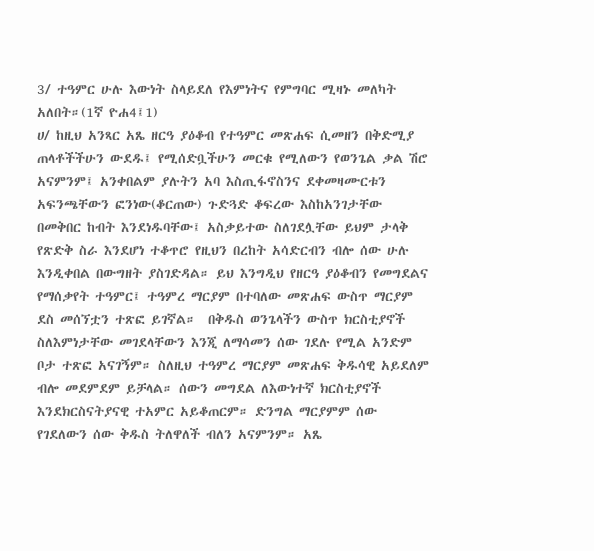3/ ተዓምር ሁሉ እውነት ስላይደለ የእምነትና የምግባር ሚዛኑ መለካት አለበት።(1ኛ ዮሐ4፤1)
ሀ/ ከዚህ አንጻር አጼ ዘርዓ ያዕቆብ የተዓምር መጽሐፍ ሲመዘን በቅድሚያ ጠላቶችችሁን ውደዱ፤ የሚሰድቧችሁን መርቁ የሚለውን የወንጌል ቃል ሽሮ አናምንም፤ አንቀበልም ያሉትን አባ እስጢፋኖስንና ደቀመዛሙርቱን አፍንጫቸውን ፎንነው(ቆርጠው) ጉድጓድ ቆፍረው እስከአንገታቸው በመቅበር ከብት እንደነዱባቸው፤ አስቃይተው ስለገደሏቸው ይህም ታላቅ የጽድቅ ስራ እንደሆነ ተቆጥሮ የዚህን በረከት አሳድርብን ብሎ ሰው ሁሉ እንዲቀበል በውግዘት ያስገድዳል። ይህ እንግዲህ የዘርዓ ያዕቆብን የመግደልና የማሰቃየት ተዓምር፤ ተዓምረ ማርያም በተባለው መጽሐፍ ውስጥ ማርያም ደስ መሰኘቷን ተጽፎ ይገኛል።  በቅዱስ ወንጌላችን ውስጥ ክርስቲያኖች ስለእምነታቸው መገደላቸውን እንጂ ለማሳመን ሰው ገደሉ የሚል አንድም ቦታ ተጽፎ አናገኝም። ስለዚህ ተዓምረ ማርያም መጽሐፍ ቅዱሳዊ አይደለም ብሎ መደምደም ይቻላል። ሰውን መግደል ለእውነተኛ ክርስቲያኖች እንደክርስናትያናዊ ተአምር አይቆጠርም። ድንግል ማርያምም ሰው የገደለውን ሰው ቅዱስ ትለዋለች ብለን አናምንም። አጼ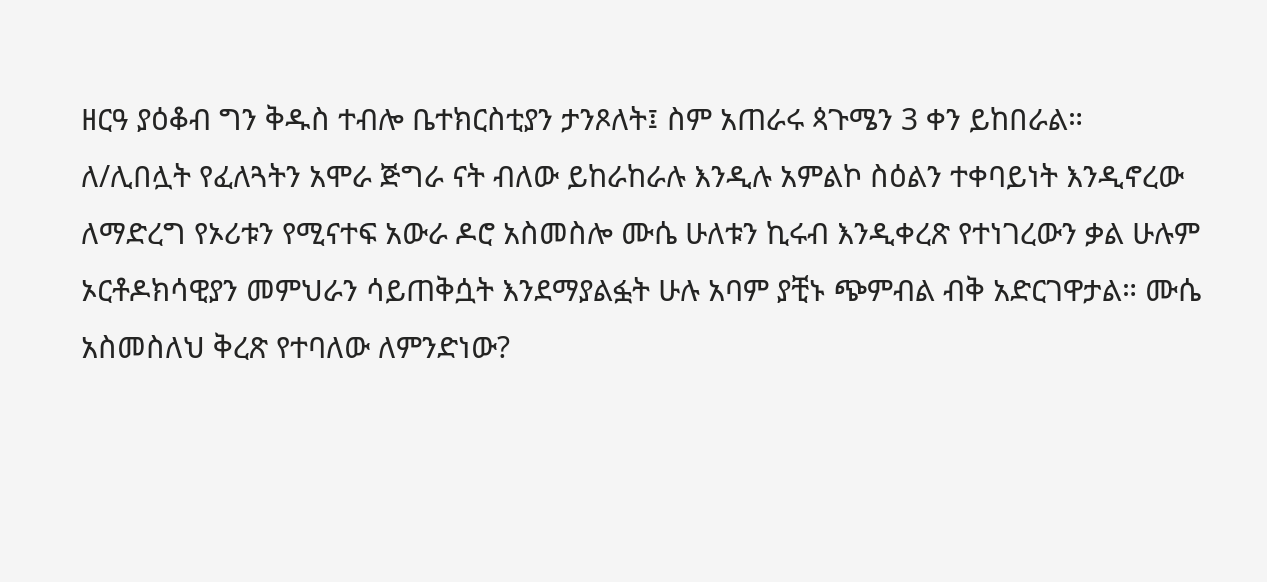ዘርዓ ያዕቆብ ግን ቅዱስ ተብሎ ቤተክርስቲያን ታንጾለት፤ ስም አጠራሩ ጳጉሜን 3 ቀን ይከበራል።
ለ/ሊበሏት የፈለጓትን አሞራ ጅግራ ናት ብለው ይከራከራሉ እንዲሉ አምልኮ ስዕልን ተቀባይነት እንዲኖረው ለማድረግ የኦሪቱን የሚናተፍ አውራ ዶሮ አስመስሎ ሙሴ ሁለቱን ኪሩብ እንዲቀረጽ የተነገረውን ቃል ሁሉም ኦርቶዶክሳዊያን መምህራን ሳይጠቅሷት እንደማያልፏት ሁሉ አባም ያቺኑ ጭምብል ብቅ አድርገዋታል። ሙሴ አስመስለህ ቅረጽ የተባለው ለምንድነው?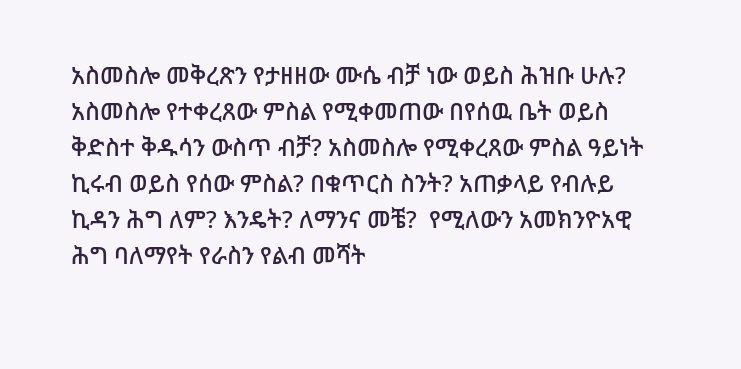አስመስሎ መቅረጽን የታዘዘው ሙሴ ብቻ ነው ወይስ ሕዝቡ ሁሉ? አስመስሎ የተቀረጸው ምስል የሚቀመጠው በየሰዉ ቤት ወይስ ቅድስተ ቅዱሳን ውስጥ ብቻ? አስመስሎ የሚቀረጸው ምስል ዓይነት ኪሩብ ወይስ የሰው ምስል? በቁጥርስ ስንት? አጠቃላይ የብሉይ ኪዳን ሕግ ለም? እንዴት? ለማንና መቼ?  የሚለውን አመክንዮአዊ ሕግ ባለማየት የራስን የልብ መሻት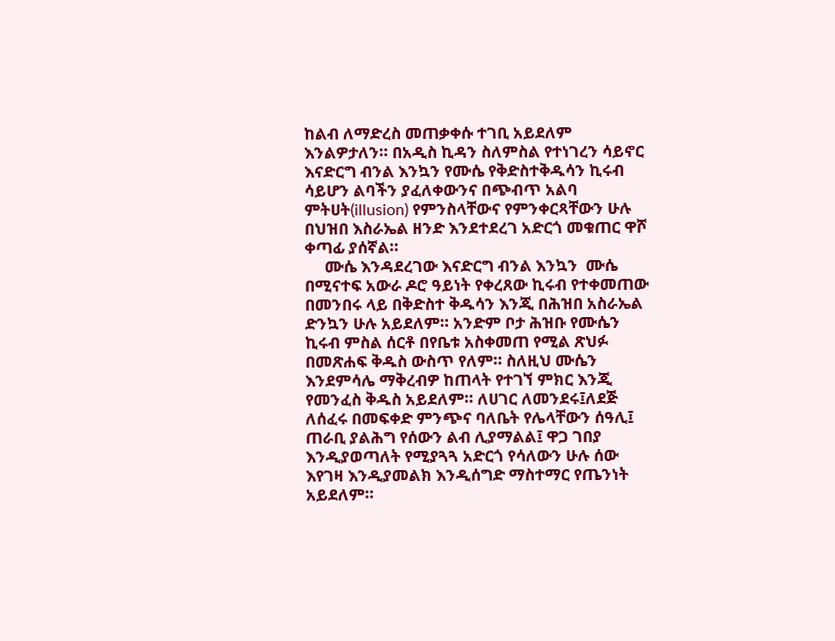ከልብ ለማድረስ መጠቃቀሱ ተገቢ አይደለም እንልዎታለን። በአዲስ ኪዳን ስለምስል የተነገረን ሳይኖር እናድርግ ብንል እንኳን የሙሴ የቅድስተቅዱሳን ኪሩብ ሳይሆን ልባችን ያፈለቀውንና በጭብጥ አልባ ምትሀት(illusion) የምንስላቸውና የምንቀርጻቸውን ሁሉ በህዝበ እስራኤል ዘንድ እንደተደረገ አድርጎ መቁጠር ዋሾ ቀጣፊ ያሰኛል።
     ሙሴ እንዳደረገው እናድርግ ብንል እንኳን  ሙሴ በሚናተፍ አውራ ዶሮ ዓይነት የቀረጸው ኪሩብ የተቀመጠው በመንበሩ ላይ በቅድስተ ቅዱሳን እንጂ በሕዝበ አስራኤል ድንኳን ሁሉ አይደለም። አንድም ቦታ ሕዝቡ የሙሴን ኪሩብ ምስል ሰርቶ በየቤቱ አስቀመጠ የሚል ጽህፉ በመጽሐፍ ቅዱስ ውስጥ የለም። ስለዚህ ሙሴን እንደምሳሌ ማቅረብዎ ከጠላት የተገኘ ምክር እንጂ የመንፈስ ቅዱስ አይደለም። ለሀገር ለመንደሩ፤ለደጅ ለሰፈሩ በመፍቀድ ምንጭና ባለቤት የሌላቸውን ሰዓሊ፤ ጠራቢ ያልሕግ የሰውን ልብ ሊያማልል፤ ዋጋ ገበያ እንዲያወጣለት የሚያጓጓ አድርጎ የሳለውን ሁሉ ሰው እየገዛ እንዲያመልክ እንዲሰግድ ማስተማር የጤንነት አይደለም።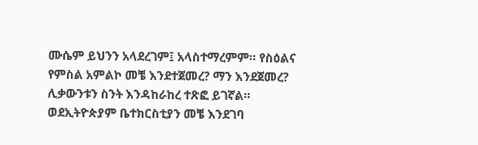ሙሴም ይህንን አላደረገም፤ አላስተማረምም። የስዕልና የምስል አምልኮ መቼ እንደተጀመረ? ማን እንደጀመረ? ሊቃውንቱን ስንት እንዳከራከረ ተጽፎ ይገኛል። ወደኢትዮጵያም ቤተክርስቲያን መቼ እንደገባ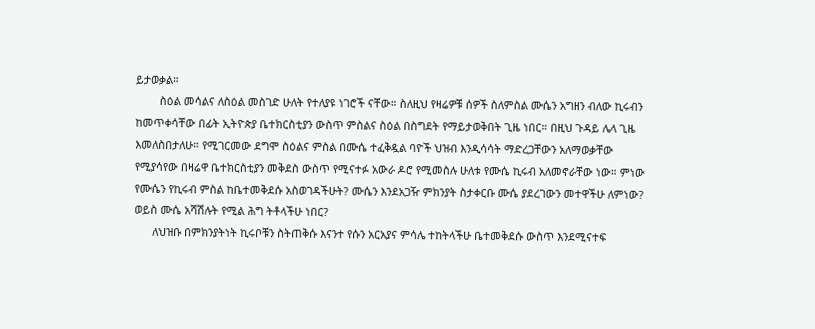ይታወቃል።
        ስዕል መሳልና ለስዕል መስገድ ሁለት የተለያዩ ነገሮች ናቸው። ስለዚህ የዛሬዎቹ ሰዎች ስለምስል ሙሴን አግዘን ብለው ኪሩብን ከመጥቀሳቸው በፊት ኢትዮጵያ ቤተክርስቲያን ውስጥ ምስልና ስዕል በስግደት የማይታወቅበት ጊዜ ነበር። በዚህ ጉዳይ ሌላ ጊዜ እመለስበታለሁ። የሚገርመው ደግሞ ስዕልና ምስል በሙሴ ተፈቅዷል ባዮች ህዝብ እንዲሳሳት ማድረጋቸውን አለማወቃቸው የሚያሳየው በዛሬዋ ቤተክርስቲያን መቅደስ ውስጥ የሚናተፉ አውራ ዶሮ የሚመስሉ ሁለቱ የሙሴ ኪሩብ አለመኖራቸው ነው። ምነው የሙሴን የኪሩብ ምስል ከቤተመቅደሱ አስወገዳችሁት? ሙሴን እንደአጋዥ ምክንያት ስታቀርቡ ሙሴ ያደረገውን መተዋችሁ ለምነው? ወይስ ሙሴ አሻሽሉት የሚል ሕግ ትቶላችሁ ነበር?
      ለህዝቡ በምክንያትነት ኪሩቦቹን ስትጠቅሱ እናንተ የሱን አርአያና ምሳሌ ተከትላችሁ ቤተመቅደሱ ውስጥ እንደሚናተፍ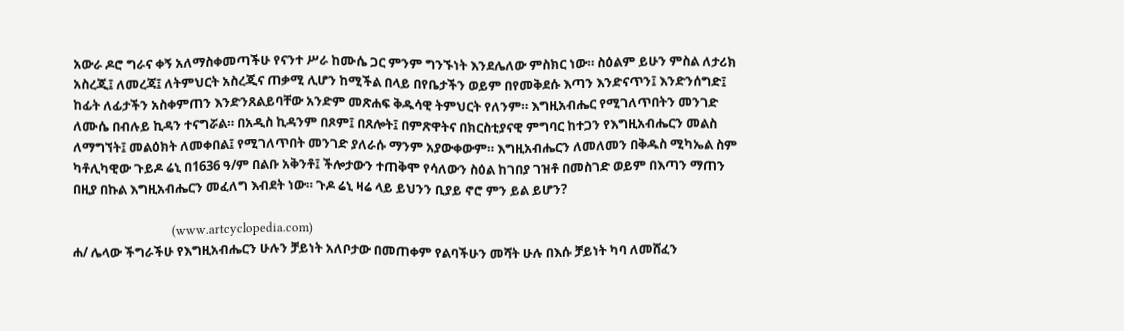አውራ ዶሮ ግራና ቀኝ አለማስቀመጣችሁ የናንተ ሥራ ከሙሴ ጋር ምንም ግንኙነት እንደሌለው ምስክር ነው። ስዕልም ይሁን ምስል ለታሪክ አስረጂ፤ ለመረጃ፤ ለትምህርት አስረጂና ጠቃሚ ሊሆን ከሚችል በላይ በየቤታችን ወይም በየመቅደሱ እጣን እንድናጥን፤ እንድንሰግድ፤ ከፊት ለፊታችን አስቀምጠን እንድንጸልይባቸው አንድም መጽሐፍ ቅዱሳዊ ትምህርት የለንም። እግዚአብሔር የሚገለጥበትን መንገድ ለሙሴ በብሉይ ኪዳን ተናግሯል። በአዲስ ኪዳንም በጾም፤ በጸሎት፤ በምጽዋትና በክርስቲያናዊ ምግባር ከተጋን የእግዚአብሔርን መልስ ለማግኘት፤ መልዕክት ለመቀበል፤ የሚገለጥበት መንገድ ያለራሱ ማንም አያውቀውም። እግዚአብሔርን ለመለመን በቅዱስ ሚካኤል ስም ካቶሊካዊው ጉይዶ ሬኒ በ1636 ዓ/ም በልቡ አቅንቶ፤ ችሎታውን ተጠቅሞ የሳለውን ስዕል ከገበያ ገዝቶ በመስገድ ወይም በእጣን ማጠን በዚያ በኩል እግዚአብሔርን መፈለግ እብደት ነው። ጉዶ ሬኒ ዛሬ ላይ ይህንን ቢያይ ኖሮ ምን ይል ይሆን?

                                 (www.artcyclopedia.com)
ሐ/ ሌላው ችግራችሁ የእግዚአብሔርን ሁሉን ቻይነት አለቦታው በመጠቀም የልባችሁን መሻት ሁሉ በእሱ ቻይነት ካባ ለመሸፈን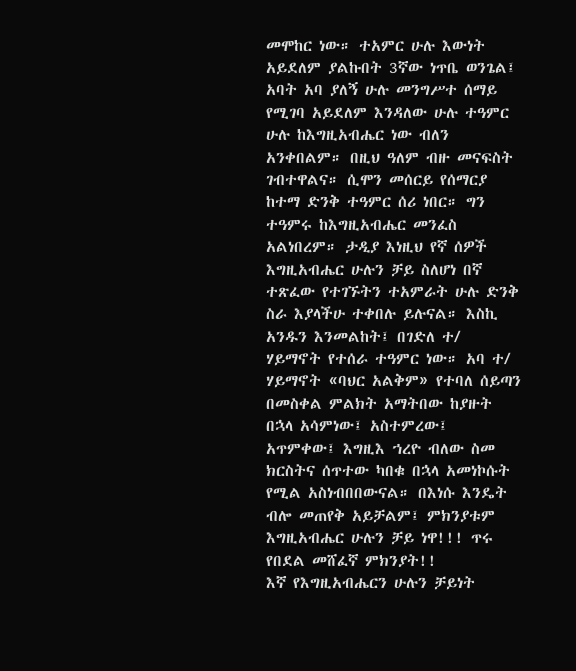መሞከር ነው። ተአምር ሁሉ እውነት አይደለም ያልኩበት 3ኛው ነጥቤ ወንጌል፤ አባት አባ ያለኝ ሁሉ መንግሥተ ሰማይ የሚገባ አይደለም እንዳለው ሁሉ ተዓምር ሁሉ ከእግዚአብሔር ነው ብለን አንቀበልም። በዚህ ዓለም ብዙ መናፍስት ገብተዋልና። ሲሞን መሰርይ የሰማርያ ከተማ ድንቅ ተዓምር ሰሪ ነበር። ግን ተዓምሩ ከእግዚአብሔር መንፈስ አልነበረም። ታዲያ እነዚህ የኛ ሰዎች እግዚአብሔር ሁሉን ቻይ ስለሆነ በኛ ተጽፈው የተገኙትን ተአምራት ሁሉ ድንቅ ስራ እያላችሁ ተቀበሉ ይሉናል። እስኪ አንዱን እንመልከት፤ በገድለ ተ/ ሃይማኖት የተሰራ ተዓምር ነው። አባ ተ/ ሃይማኖት «ባህር አልቅም» የተባለ ሰይጣን በመስቀል ምልክት አማትበው ከያዙት በኋላ አሳምነው፤ አስተምረው፤ አጥምቀው፤ እግዚእ ኀረዮ ብለው ስመ ክርስትና ሰጥተው ካበቁ በኋላ አመነኮሱት የሚል አስነብበበውናል። በእነሱ እንዴት ብሎ መጠየቅ አይቻልም፤ ምክንያቱም እግዚአብሔር ሁሉን ቻይ ነዋ!!! ጥሩ የበደል መሸፈኛ ምክንያት!!
እኛ የእግዚአብሔርን ሁሉን ቻይነት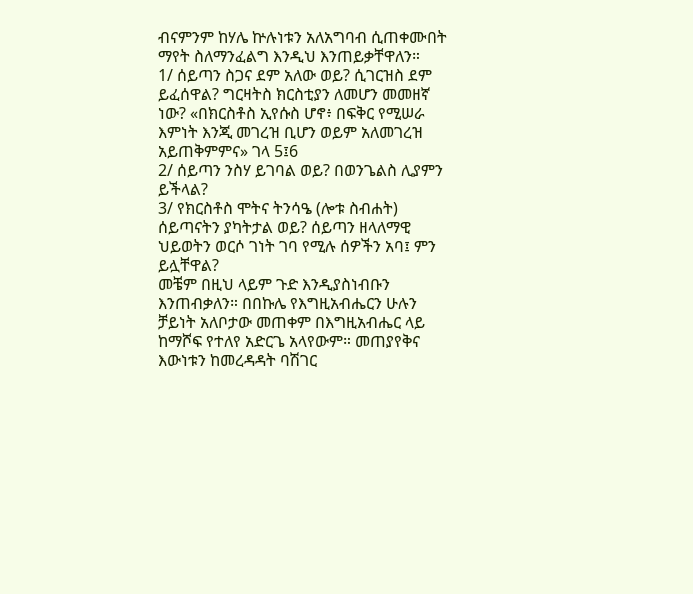ብናምንም ከሃሌ ኵሉነቱን አለአግባብ ሲጠቀሙበት ማየት ስለማንፈልግ እንዲህ እንጠይቃቸዋለን።
1/ ሰይጣን ስጋና ደም አለው ወይ? ሲገርዝስ ደም ይፈሰዋል? ግርዛትስ ክርስቲያን ለመሆን መመዘኛ ነው? «በክርስቶስ ኢየሱስ ሆኖ፥ በፍቅር የሚሠራ እምነት እንጂ መገረዝ ቢሆን ወይም አለመገረዝ አይጠቅምምና» ገላ 5፤6
2/ ሰይጣን ንስሃ ይገባል ወይ? በወንጌልስ ሊያምን ይችላል?
3/ የክርስቶስ ሞትና ትንሳዔ (ሎቱ ስብሐት) ሰይጣናትን ያካትታል ወይ? ሰይጣን ዘላለማዊ ህይወትን ወርሶ ገነት ገባ የሚሉ ሰዎችን አባ፤ ምን ይሏቸዋል?
መቼም በዚህ ላይም ጉድ እንዲያስነብቡን እንጠብቃለን። በበኩሌ የእግዚአብሔርን ሁሉን ቻይነት አለቦታው መጠቀም በእግዚአብሔር ላይ ከማሾፍ የተለየ አድርጌ አላየውም። መጠያየቅና እውነቱን ከመረዳዳት ባሽገር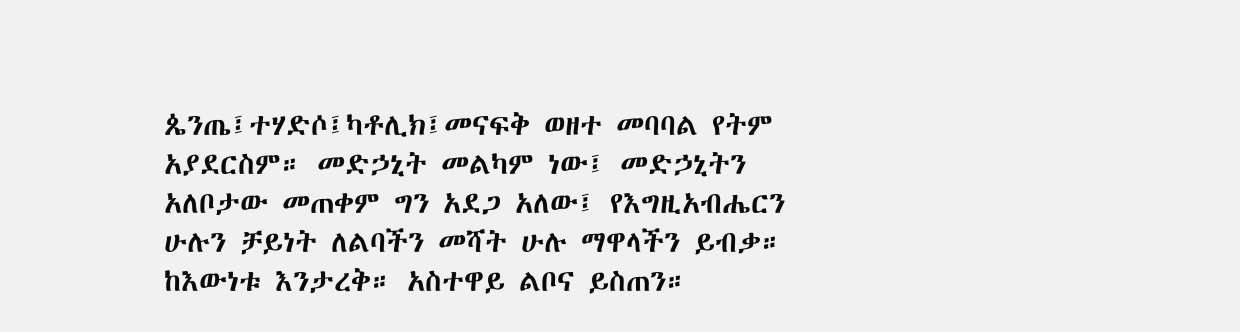ጴንጤ፤ተሃድሶ፤ካቶሊክ፤መናፍቅ ወዘተ መባባል የትም አያደርስም። መድኃኒት መልካም ነው፤ መድኃኒትን አለቦታው መጠቀም ግን አደጋ አለው፤ የእግዚአብሔርን ሁሉን ቻይነት ለልባችን መሻት ሁሉ ማዋላችን ይብቃ። ከእውነቱ እንታረቅ። አስተዋይ ልቦና ይስጠን።